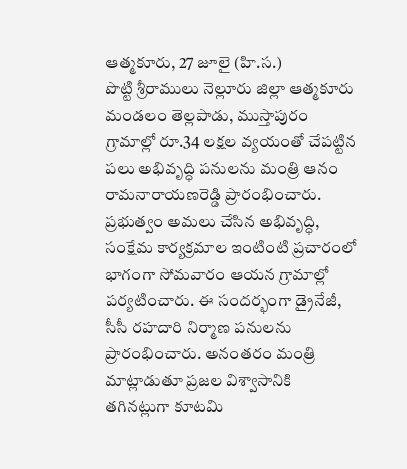ఆత్మకూరు, 27 జూలై (హి.స.)
పొట్టి శ్రీరాములు నెల్లూరు జిల్లా ఆత్మకూరు మండలం తెల్లపాడు, ముస్తాపురం గ్రామాల్లో రూ.34 లక్షల వ్యయంతో చేపట్టిన పలు అభివృద్ధి పనులను మంత్రి ఆనం రామనారాయణరెడ్డి ప్రారంభించారు. ప్రభుత్వం అమలు చేసిన అభివృద్ధి, సంక్షేమ కార్యక్రమాల ఇంటింటి ప్రచారంలో భాగంగా సోమవారం ఆయన గ్రామాల్లో పర్యటించారు. ఈ సందర్భంగా డ్రైనేజీ, సీసీ రహదారి నిర్మాణ పనులను ప్రారంభించారు. అనంతరం మంత్రి మాట్లాడుతూ ప్రజల విశ్వాసానికి తగినట్లుగా కూటమి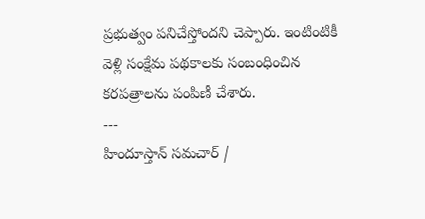ప్రభుత్వం పనిచేస్తోందని చెప్పారు. ఇంటింటికీ వెళ్లి సంక్షేమ పథకాలకు సంబంధించిన కరపత్రాలను పంపిణీ చేశారు.
---
హిందూస్తాన్ సమచార్ /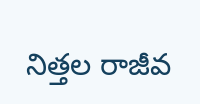నిత్తల రాజీవ